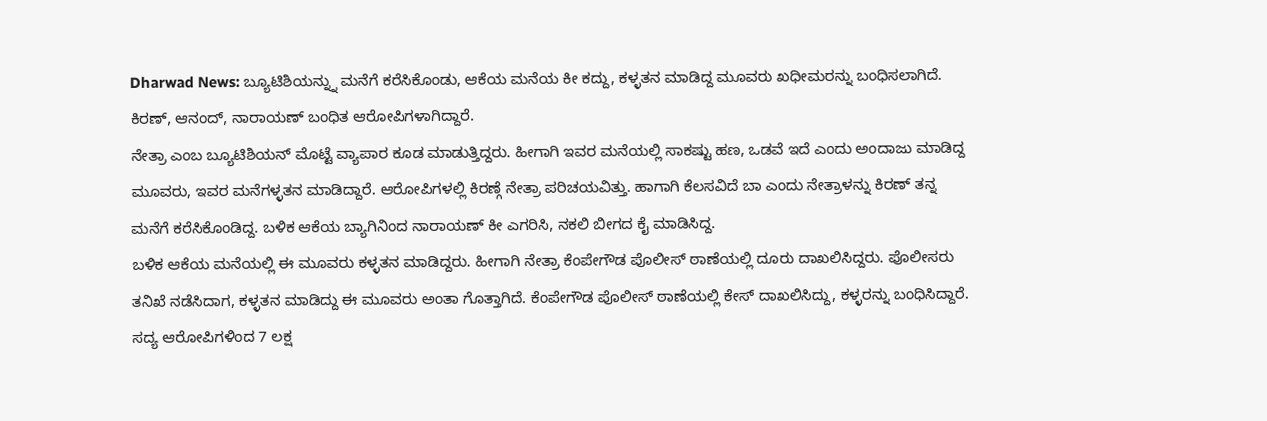Dharwad News: ಬ್ಯೂಟಿಶಿಯನ್ನ್ನು ಮನೆಗೆ ಕರೆಸಿಕೊಂಡು, ಆಕೆಯ ಮನೆಯ ಕೀ ಕದ್ದು, ಕಳ್ಳತನ ಮಾಡಿದ್ದ ಮೂವರು ಖಧೀಮರನ್ನು ಬಂಧಿಸಲಾಗಿದೆ. ಕಿರಣ್, ಆನಂದ್, ನಾರಾಯಣ್ ಬಂಧಿತ ಆರೋಪಿಗಳಾಗಿದ್ದಾರೆ.
ನೇತ್ರಾ ಎಂಬ ಬ್ಯೂಟಿಶಿಯನ್ ಮೊಟ್ಟೆ ವ್ಯಾಪಾರ ಕೂಡ ಮಾಡುತ್ತಿದ್ದರು. ಹೀಗಾಗಿ ಇವರ ಮನೆಯಲ್ಲಿ ಸಾಕಷ್ಟು ಹಣ, ಒಡವೆ ಇದೆ ಎಂದು ಅಂದಾಜು ಮಾಡಿದ್ದ ಮೂವರು, ಇವರ ಮನೆಗಳ್ಳತನ ಮಾಡಿದ್ದಾರೆ. ಆರೋಪಿಗಳಲ್ಲಿ ಕಿರಣ್ಗೆ ನೇತ್ರಾ ಪರಿಚಯವಿತ್ತು. ಹಾಗಾಗಿ ಕೆಲಸವಿದೆ ಬಾ ಎಂದು ನೇತ್ರಾಳನ್ನು ಕಿರಣ್ ತನ್ನ ಮನೆಗೆ ಕರೆಸಿಕೊಂಡಿದ್ದ. ಬಳಿಕ ಆಕೆಯ ಬ್ಯಾಗಿನಿಂದ ನಾರಾಯಣ್ ಕೀ ಎಗರಿಸಿ, ನಕಲಿ ಬೀಗದ ಕೈ ಮಾಡಿಸಿದ್ದ.
ಬಳಿಕ ಆಕೆಯ ಮನೆಯಲ್ಲಿ ಈ ಮೂವರು ಕಳ್ಳತನ ಮಾಡಿದ್ದರು. ಹೀಗಾಗಿ ನೇತ್ರಾ ಕೆಂಪೇಗೌಡ ಪೊಲೀಸ್ ಠಾಣೆಯಲ್ಲಿ ದೂರು ದಾಖಲಿಸಿದ್ದರು. ಪೊಲೀಸರು ತನಿಖೆ ನಡೆಸಿದಾಗ, ಕಳ್ಳತನ ಮಾಡಿದ್ದು ಈ ಮೂವರು ಅಂತಾ ಗೊತ್ತಾಗಿದೆ. ಕೆಂಪೇಗೌಡ ಪೊಲೀಸ್ ಠಾಣೆಯಲ್ಲಿ ಕೇಸ್ ದಾಖಲಿಸಿದ್ದು, ಕಳ್ಳರನ್ನು ಬಂಧಿಸಿದ್ದಾರೆ. ಸದ್ಯ ಆರೋಪಿಗಳಿಂದ 7 ಲಕ್ಷ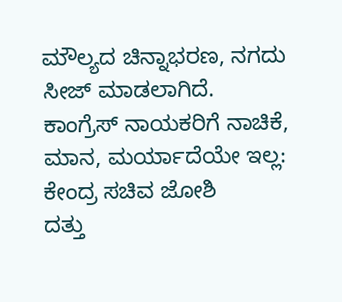ಮೌಲ್ಯದ ಚಿನ್ನಾಭರಣ, ನಗದು ಸೀಜ್ ಮಾಡಲಾಗಿದೆ.
ಕಾಂಗ್ರೆಸ್ ನಾಯಕರಿಗೆ ನಾಚಿಕೆ, ಮಾನ, ಮರ್ಯಾದೆಯೇ ಇಲ್ಲ: ಕೇಂದ್ರ ಸಚಿವ ಜೋಶಿ
ದತ್ತು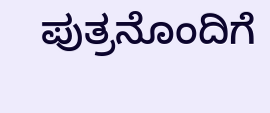ಪುತ್ರನೊಂದಿಗೆ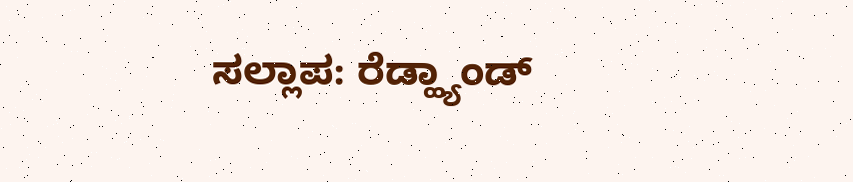ಸಲ್ಲಾಪ: ರೆಡ್ಹ್ಯಾಂಡ್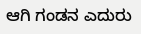ಆಗಿ ಗಂಡನ ಎದುರು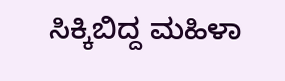ಸಿಕ್ಕಿಬಿದ್ದ ಮಹಿಳಾ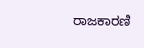ರಾಜಕಾರಣಿ